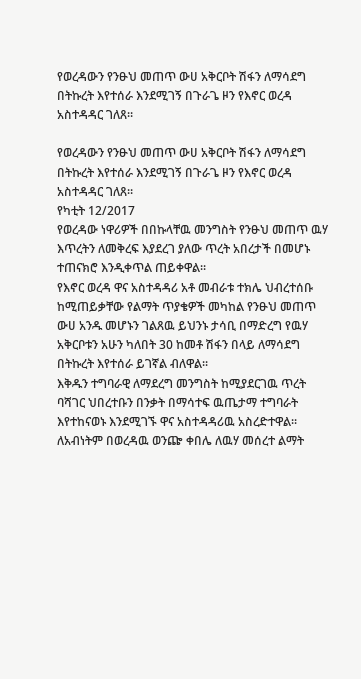የወረዳውን የንፁህ መጠጥ ውሀ አቅርቦት ሽፋን ለማሳደግ በትኩረት እየተሰራ እንደሚገኝ በጉራጌ ዞን የእኖር ወረዳ አስተዳዳር ገለጸ።

የወረዳውን የንፁህ መጠጥ ውሀ አቅርቦት ሽፋን ለማሳደግ በትኩረት እየተሰራ እንደሚገኝ በጉራጌ ዞን የእኖር ወረዳ አስተዳዳር ገለጸ።
የካቲት 12/2017
የወረዳው ነዋሪዎች በበኩላቸዉ መንግስት የንፁህ መጠጥ ዉሃ እጥረትን ለመቅረፍ እያደረገ ያለው ጥረት አበረታች በመሆኑ ተጠናክሮ እንዲቀጥል ጠይቀዋል፡፡
የእኖር ወረዳ ዋና አስተዳዳሪ አቶ መብራቱ ተክሌ ህብረተሰቡ ከሚጠይቃቸው የልማት ጥያቄዎች መካከል የንፁህ መጠጥ ውሀ አንዱ መሆኑን ገልጸዉ ይህንኑ ታሳቢ በማድረግ የዉሃ አቅርቦቱን አሁን ካለበት 30 ከመቶ ሽፋን በላይ ለማሳደግ በትኩረት እየተሰራ ይገኛል ብለዋል፡፡
እቅዱን ተግባራዊ ለማደረግ መንግስት ከሚያደርገዉ ጥረት ባሻገር ህበረተቡን በንቃት በማሳተፍ ዉጤታማ ተግባራት እየተከናወኑ እንደሚገኙ ዋና አስተዳዳሪዉ አስረድተዋል፡፡
ለአብነትም በወረዳዉ ወንጬ ቀበሌ ለዉሃ መሰረተ ልማት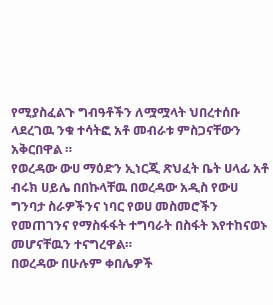የሚያስፈልጉ ግብዓቶችን ለሟሟላት ህበረተሰቡ ላደረገዉ ንቁ ተሳትፎ አቶ መብራቱ ምስጋናቸውን አቅርበዋል ።
የወረዳው ውሀ ማዕድን ኢነርጂ ጽህፈት ቤት ሀላፊ አቶ ብሩክ ሀይሌ በበኩላቸዉ በወረዳው አዲስ የውሀ ግንባታ ስራዎችንና ነባር የወሀ መስመሮችን የመጠገንና የማስፋፋት ተግባራት በስፋት እየተከናወኑ መሆናቸዉን ተናግረዋል።
በወረዳው በሁሉም ቀበሌዎች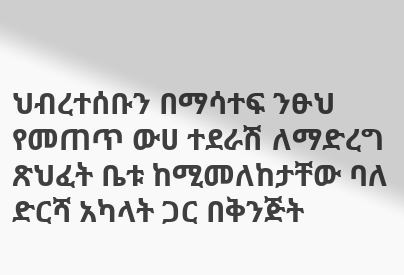ህብረተሰቡን በማሳተፍ ንፁህ የመጠጥ ውሀ ተደራሽ ለማድረግ ጽህፈት ቤቱ ከሚመለከታቸው ባለ ድርሻ አካላት ጋር በቅንጅት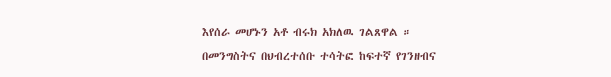እየሰራ መሆኑን አቶ ብሩክ አክለዉ ገልጸዋል ።
በመንግስትና በህብረተሰቡ ተሳትፎ ከፍተኛ የገንዘብና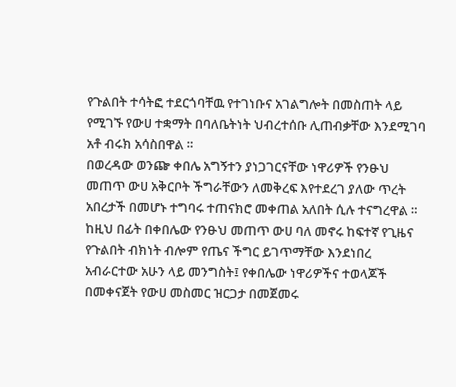የጉልበት ተሳትፎ ተደርጎባቸዉ የተገነቡና አገልግሎት በመስጠት ላይ የሚገኙ የውሀ ተቋማት በባለቤትነት ህብረተሰቡ ሊጠብቃቸው እንደሚገባ አቶ ብሩክ አሳስበዋል ።
በወረዳው ወንጬ ቀበሌ አግኝተን ያነጋገርናቸው ነዋሪዎች የንፁህ መጠጥ ውሀ አቅርቦት ችግራቸውን ለመቅረፍ እየተደረገ ያለው ጥረት አበረታች በመሆኑ ተግባሩ ተጠናክሮ መቀጠል አለበት ሲሉ ተናግረዋል ።
ከዚህ በፊት በቀበሌው የንፁህ መጠጥ ውሀ ባለ መኖሩ ከፍተኛ የጊዜና የጉልበት ብክነት ብሎም የጤና ችግር ይገጥማቸው እንደነበረ አብራርተው አሁን ላይ መንግስት፤ የቀበሌው ነዋሪዎችና ተወላጆች በመቀናጀት የውሀ መስመር ዝርጋታ በመጀመሩ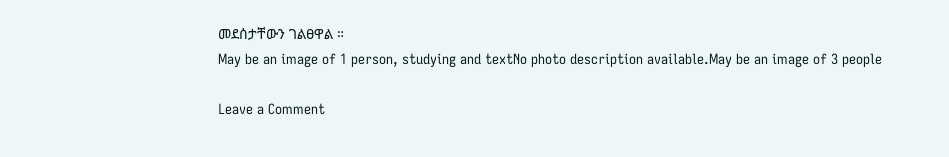መደሰታቸውን ገልፀዋል ።
May be an image of 1 person, studying and textNo photo description available.May be an image of 3 people

Leave a Comment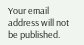Your email address will not be published.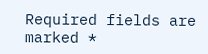Required fields are marked *